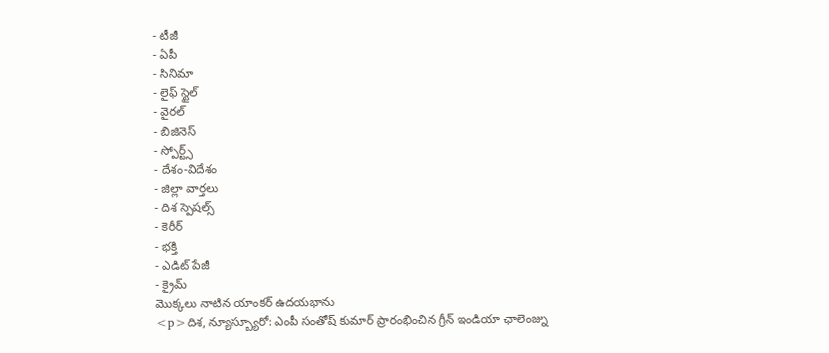- టీజీ
- ఏపీ
- సినిమా
- లైఫ్ స్టైల్
- వైరల్
- బిజినెస్
- స్పోర్ట్స్
- దేశం-విదేశం
- జిల్లా వార్తలు
- దిశ స్పెషల్స్
- కెరీర్
- భక్తి
- ఎడిట్ పేజీ
- క్రైమ్
మొక్కలు నాటిన యాంకర్ ఉదయభాను
<p>దిశ, న్యూస్బ్యూరో: ఎంపీ సంతోష్ కుమార్ ప్రారంభించిన గ్రీన్ ఇండియా ఛాలెంజ్ను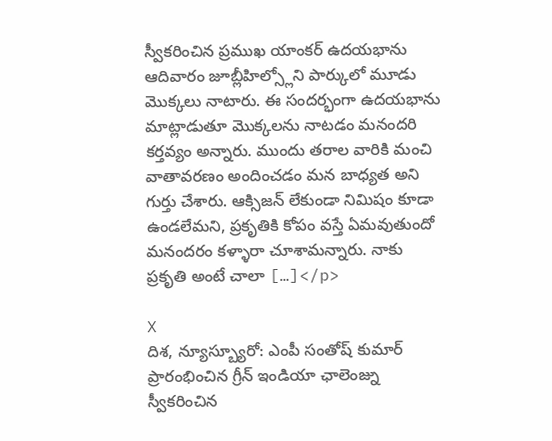స్వీకరించిన ప్రముఖ యాంకర్ ఉదయభాను ఆదివారం జూబ్లీహిల్స్లోని పార్కులో మూడు మొక్కలు నాటారు. ఈ సందర్భంగా ఉదయభాను మాట్లాడుతూ మొక్కలను నాటడం మనందరి కర్తవ్యం అన్నారు. ముందు తరాల వారికి మంచి వాతావరణం అందించడం మన బాధ్యత అని గుర్తు చేశారు. ఆక్సిజన్ లేకుండా నిమిషం కూడా ఉండలేమని, ప్రకృతికి కోపం వస్తే ఏమవుతుందో మనందరం కళ్ళారా చూశామన్నారు. నాకు ప్రకృతి అంటే చాలా […]</p>

X
దిశ, న్యూస్బ్యూరో: ఎంపీ సంతోష్ కుమార్ ప్రారంభించిన గ్రీన్ ఇండియా ఛాలెంజ్ను స్వీకరించిన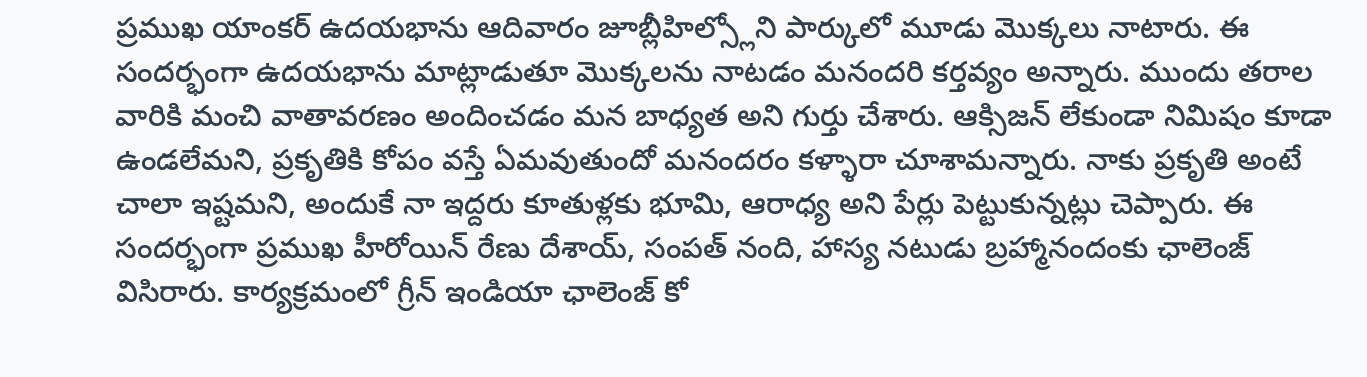ప్రముఖ యాంకర్ ఉదయభాను ఆదివారం జూబ్లీహిల్స్లోని పార్కులో మూడు మొక్కలు నాటారు. ఈ సందర్భంగా ఉదయభాను మాట్లాడుతూ మొక్కలను నాటడం మనందరి కర్తవ్యం అన్నారు. ముందు తరాల వారికి మంచి వాతావరణం అందించడం మన బాధ్యత అని గుర్తు చేశారు. ఆక్సిజన్ లేకుండా నిమిషం కూడా ఉండలేమని, ప్రకృతికి కోపం వస్తే ఏమవుతుందో మనందరం కళ్ళారా చూశామన్నారు. నాకు ప్రకృతి అంటే చాలా ఇష్టమని, అందుకే నా ఇద్దరు కూతుళ్లకు భూమి, ఆరాధ్య అని పేర్లు పెట్టుకున్నట్లు చెప్పారు. ఈ సందర్భంగా ప్రముఖ హీరోయిన్ రేణు దేశాయ్, సంపత్ నంది, హాస్య నటుడు బ్రహ్మానందంకు ఛాలెంజ్ విసిరారు. కార్యక్రమంలో గ్రీన్ ఇండియా ఛాలెంజ్ కో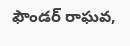ఫౌండర్ రాఘవ,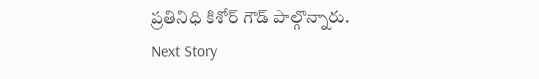ప్రతినిధి కిశోర్ గౌడ్ పాల్గొన్నారు.
Next Story